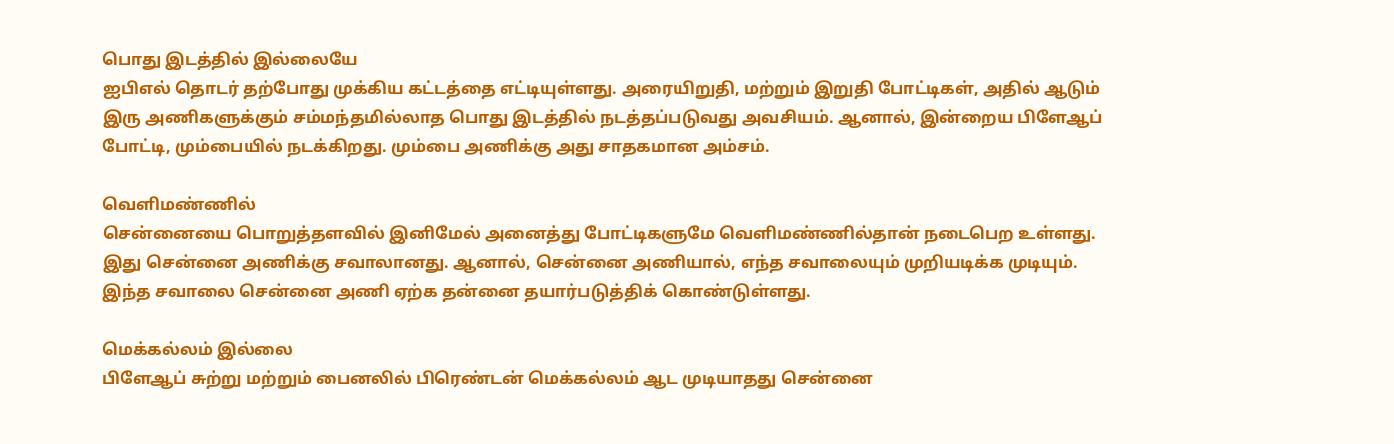பொது இடத்தில் இல்லையே
ஐபிஎல் தொடர் தற்போது முக்கிய கட்டத்தை எட்டியுள்ளது. அரையிறுதி, மற்றும் இறுதி போட்டிகள், அதில் ஆடும் இரு அணிகளுக்கும் சம்மந்தமில்லாத பொது இடத்தில் நடத்தப்படுவது அவசியம். ஆனால், இன்றைய பிளேஆப் போட்டி, மும்பையில் நடக்கிறது. மும்பை அணிக்கு அது சாதகமான அம்சம்.

வெளிமண்ணில்
சென்னையை பொறுத்தளவில் இனிமேல் அனைத்து போட்டிகளுமே வெளிமண்ணில்தான் நடைபெற உள்ளது. இது சென்னை அணிக்கு சவாலானது. ஆனால், சென்னை அணியால், எந்த சவாலையும் முறியடிக்க முடியும். இந்த சவாலை சென்னை அணி ஏற்க தன்னை தயார்படுத்திக் கொண்டுள்ளது.

மெக்கல்லம் இல்லை
பிளேஆப் சுற்று மற்றும் பைனலில் பிரெண்டன் மெக்கல்லம் ஆட முடியாதது சென்னை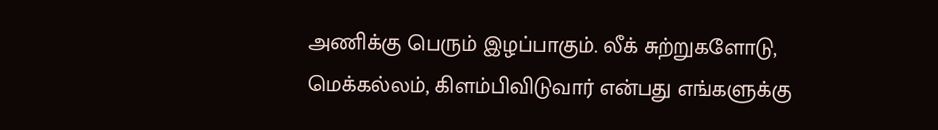அணிக்கு பெரும் இழப்பாகும். லீக் சுற்றுகளோடு, மெக்கல்லம், கிளம்பிவிடுவார் என்பது எங்களுக்கு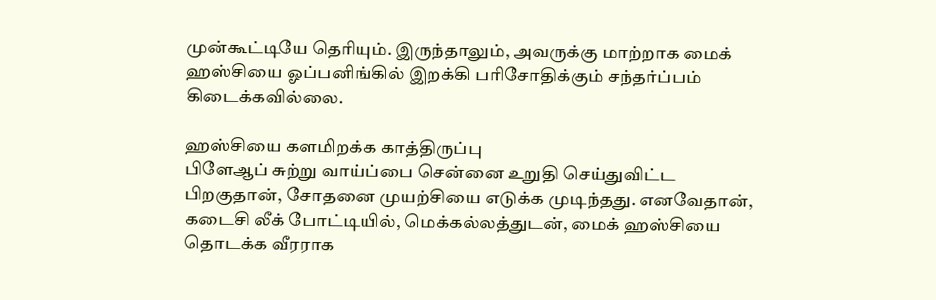முன்கூட்டியே தெரியும். இருந்தாலும், அவருக்கு மாற்றாக மைக் ஹஸ்சியை ஓப்பனிங்கில் இறக்கி பரிசோதிக்கும் சந்தர்ப்பம் கிடைக்கவில்லை.

ஹஸ்சியை களமிறக்க காத்திருப்பு
பிளேஆப் சுற்று வாய்ப்பை சென்னை உறுதி செய்துவிட்ட பிறகுதான், சோதனை முயற்சியை எடுக்க முடிந்தது. எனவேதான், கடைசி லீக் போட்டியில், மெக்கல்லத்துடன், மைக் ஹஸ்சியை தொடக்க வீரராக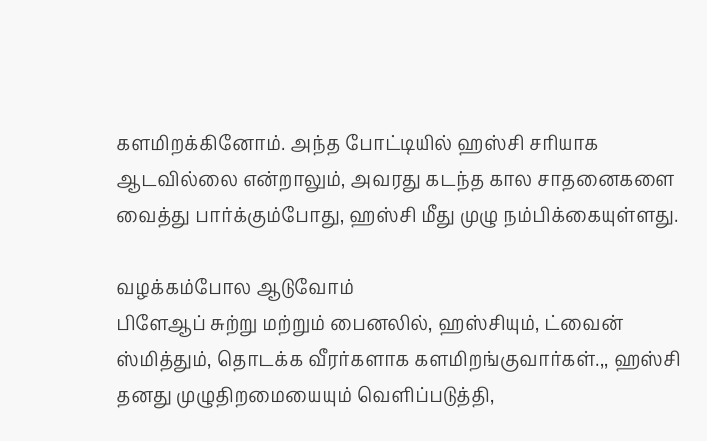களமிறக்கினோம். அந்த போட்டியில் ஹஸ்சி சரியாக ஆடவில்லை என்றாலும், அவரது கடந்த கால சாதனைகளை வைத்து பார்க்கும்போது, ஹஸ்சி மீது முழு நம்பிக்கையுள்ளது.

வழக்கம்போல ஆடுவோம்
பிளேஆப் சுற்று மற்றும் பைனலில், ஹஸ்சியும், ட்வைன் ஸ்மித்தும், தொடக்க வீரர்களாக களமிறங்குவார்கள்.,, ஹஸ்சி தனது முழுதிறமையையும் வெளிப்படுத்தி,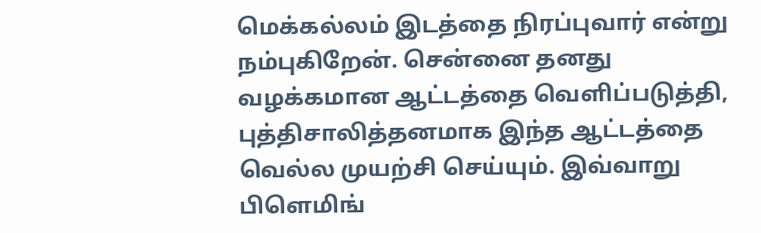மெக்கல்லம் இடத்தை நிரப்புவார் என்று நம்புகிறேன். சென்னை தனது வழக்கமான ஆட்டத்தை வெளிப்படுத்தி, புத்திசாலித்தனமாக இந்த ஆட்டத்தை வெல்ல முயற்சி செய்யும். இவ்வாறு பிளெமிங்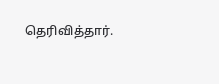தெரிவித்தார்.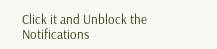Click it and Unblock the Notifications